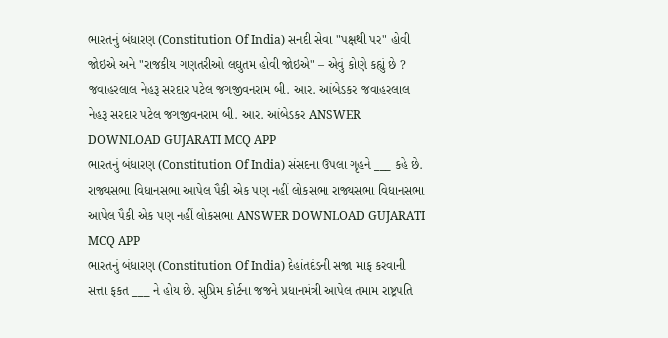ભારતનું બંધારણ (Constitution Of India) સનદી સેવા "પક્ષથી પર" હોવી જોઇએ અને "રાજકીય ગણતરીઓ લઘુતમ હોવી જોઇએ" – એવું કોણે કહ્યું છે ? જવાહરલાલ નેહરૂ સરદાર પટેલ જગજીવનરામ બી. આર. આંબેડકર જવાહરલાલ નેહરૂ સરદાર પટેલ જગજીવનરામ બી. આર. આંબેડકર ANSWER DOWNLOAD GUJARATI MCQ APP
ભારતનું બંધારણ (Constitution Of India) સંસદના ઉપલા ગૃહને ___ કહે છે. રાજ્યસભા વિધાનસભા આપેલ પૈકી એક પણ નહીં લોકસભા રાજ્યસભા વિધાનસભા આપેલ પૈકી એક પણ નહીં લોકસભા ANSWER DOWNLOAD GUJARATI MCQ APP
ભારતનું બંધારણ (Constitution Of India) દેહાંતદંડની સજા માફ કરવાની સત્તા ફકત ___ ને હોય છે. સુપ્રિમ કોર્ટના જજને પ્રધાનમંત્રી આપેલ તમામ રાષ્ટ્રપતિ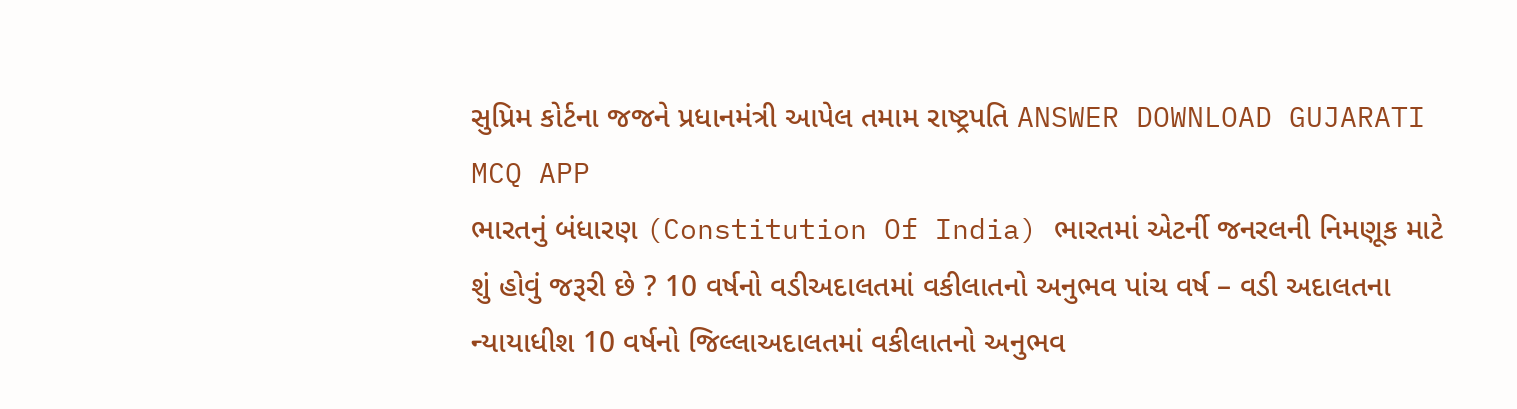સુપ્રિમ કોર્ટના જજને પ્રધાનમંત્રી આપેલ તમામ રાષ્ટ્રપતિ ANSWER DOWNLOAD GUJARATI MCQ APP
ભારતનું બંધારણ (Constitution Of India) ભારતમાં એટર્ની જનરલની નિમણૂક માટે શું હોવું જરૂરી છે ? 10 વર્ષનો વડીઅદાલતમાં વકીલાતનો અનુભવ પાંચ વર્ષ – વડી અદાલતના ન્યાયાધીશ 10 વર્ષનો જિલ્લાઅદાલતમાં વકીલાતનો અનુભવ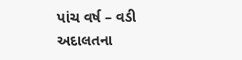પાંચ વર્ષ – વડી અદાલતના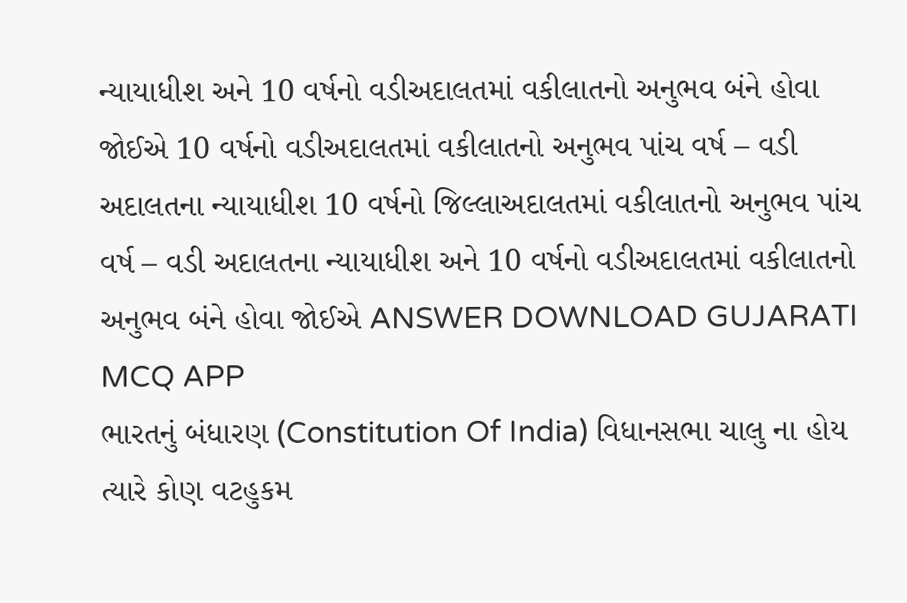ન્યાયાધીશ અને 10 વર્ષનો વડીઅદાલતમાં વકીલાતનો અનુભવ બંને હોવા જોઈએ 10 વર્ષનો વડીઅદાલતમાં વકીલાતનો અનુભવ પાંચ વર્ષ – વડી અદાલતના ન્યાયાધીશ 10 વર્ષનો જિલ્લાઅદાલતમાં વકીલાતનો અનુભવ પાંચ વર્ષ – વડી અદાલતના ન્યાયાધીશ અને 10 વર્ષનો વડીઅદાલતમાં વકીલાતનો અનુભવ બંને હોવા જોઈએ ANSWER DOWNLOAD GUJARATI MCQ APP
ભારતનું બંધારણ (Constitution Of India) વિધાનસભા ચાલુ ના હોય ત્યારે કોણ વટહુકમ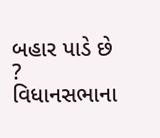બહાર પાડે છે ? વિધાનસભાના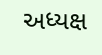અધ્યક્ષ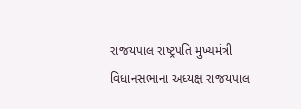રાજયપાલ રાષ્ટ્રપતિ મુખ્યમંત્રી વિધાનસભાના અધ્યક્ષ રાજયપાલ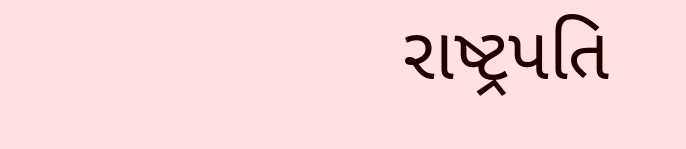રાષ્ટ્રપતિ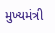મુખ્યમંત્રી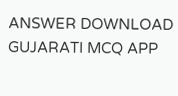ANSWER DOWNLOAD GUJARATI MCQ APP